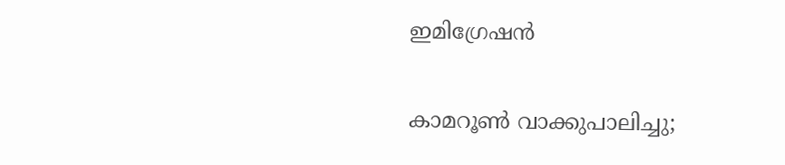ഇമിഗ്രേഷന്‍

കാമറൂണ്‍ വാക്കുപാലിച്ചു;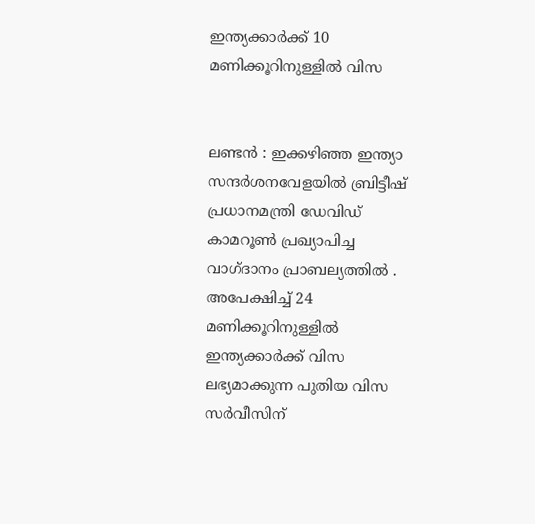ഇന്ത്യക്കാര്‍ക്ക് 10 മണിക്കൂറിനുള്ളില്‍ വിസ


ലണ്ടന്‍ : ഇക്കഴിഞ്ഞ ഇന്ത്യാ സന്ദര്‍ശനവേളയില്‍ ബ്രിട്ടീഷ് പ്രധാനമന്ത്രി ഡേവിഡ് കാമറൂണ്‍ പ്രഖ്യാപിച്ച വാഗ്ദാനം പ്രാബല്യത്തില്‍ . അപേക്ഷിച്ച് 24 മണിക്കൂറിനുള്ളില്‍ ഇന്ത്യക്കാര്‍ക്ക് വിസ ലഭ്യമാക്കുന്ന പുതിയ വിസ സര്‍വീസിന്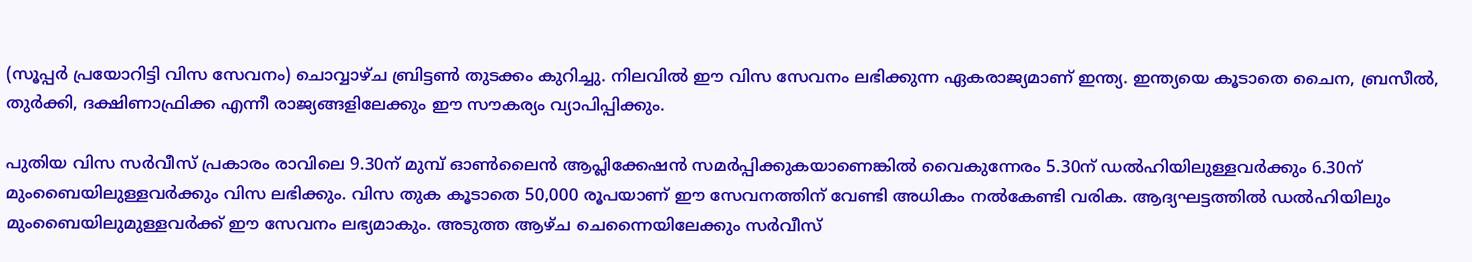(സൂപ്പര്‍ പ്രയോറിട്ടി വിസ സേവനം) ചൊവ്വാഴ്ച ബ്രിട്ടണ്‍ തുടക്കം കുറിച്ചു. നിലവില്‍ ഈ വിസ സേവനം ലഭിക്കുന്ന ഏകരാജ്യമാണ് ഇന്ത്യ. ഇന്ത്യയെ കൂടാതെ ചൈന, ബ്രസീല്‍, തുര്‍ക്കി, ദക്ഷിണാഫ്രിക്ക എന്നീ രാജ്യങ്ങളിലേക്കും ഈ സൗകര്യം വ്യാപിപ്പിക്കും.

പുതിയ വിസ സര്‍വീസ് പ്രകാരം രാവിലെ 9.30ന് മുമ്പ് ഓണ്‍ലൈന്‍ ആപ്ലിക്കേഷന്‍ സമര്‍പ്പിക്കുകയാണെങ്കില്‍ വൈകുന്നേരം 5.30ന് ഡല്‍ഹിയിലുള്ളവര്‍ക്കും 6.30ന് മുംബൈയിലുള്ളവര്‍ക്കും വിസ ലഭിക്കും. വിസ തുക കൂടാതെ 50,000 രൂപയാണ് ഈ സേവനത്തിന് വേണ്ടി അധികം നല്‍കേണ്ടി വരിക. ആദ്യഘട്ടത്തില്‍ ഡല്‍ഹിയിലും മുംബൈയിലുമുള്ളവര്‍ക്ക് ഈ സേവനം ലഭ്യമാകും. അടുത്ത ആഴ്ച ചെന്നൈയിലേക്കും സര്‍വീസ്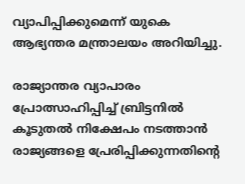വ്യാപിപ്പിക്കുമെന്ന് യുകെ ആഭ്യന്തര മന്ത്രാലയം അറിയിച്ചു.

രാജ്യാന്തര വ്യാപാരം പ്രോത്സാഹിപ്പിച്ച് ബ്രിട്ടനില്‍ കൂടുതല്‍ നിക്ഷേപം നടത്താന്‍ രാജ്യങ്ങളെ പ്രേരിപ്പിക്കുന്നതിന്റെ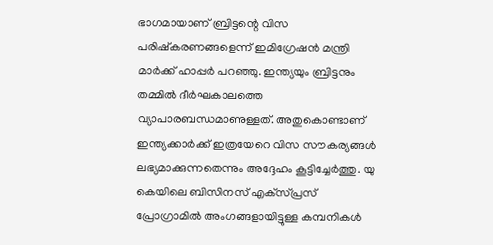ഭാഗമായാണ് ബ്രിട്ടന്റെ വിസ പരിഷ്‌കരണങ്ങളെന്ന് ഇമിഗ്രേഷന്‍ മന്ത്രി മാര്‍ക്ക് ഹാപ്പര്‍ പറഞ്ഞു. ഇന്ത്യയും ബ്രിട്ടനും തമ്മില്‍ ദീര്‍ഘകാലത്തെ വ്യാപാരബന്ധമാണുള്ളത്. അതുകൊണ്ടാണ് ഇന്ത്യക്കാര്‍ക്ക് ഇത്രയേറെ വിസ സൗകര്യങ്ങള്‍ ലഭ്യമാക്കുന്നതെന്നും അദ്ദേഹം കൂട്ടിച്ചേര്‍ത്തു. യു കെയിലെ ബിസിനസ് എക്‌സ്പ്രസ് പ്രോഗ്രാമില്‍ അംഗങ്ങളായിട്ടുള്ള കമ്പനികള്‍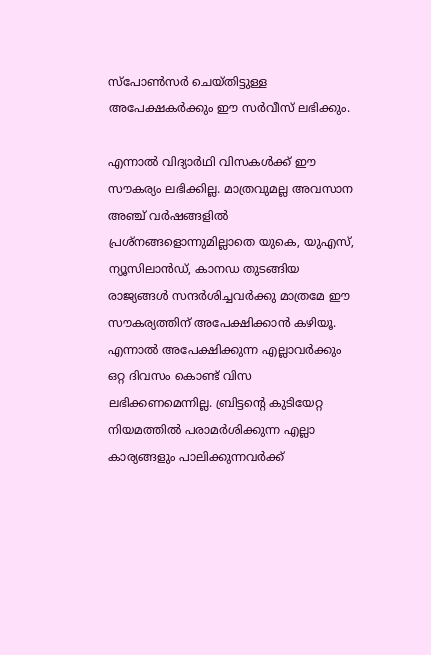സ്‌പോണ്‍സര്‍ ചെയ്തിട്ടുള്ള അപേക്ഷകര്‍ക്കും ഈ സര്‍വീസ് ലഭിക്കും.

എന്നാല്‍ വിദ്യാര്‍ഥി വിസകള്‍ക്ക് ഈ സൗകര്യം ലഭിക്കില്ല. മാത്രവുമല്ല അവസാന അഞ്ച് വര്‍ഷങ്ങളില്‍ പ്രശ്‌നങ്ങളൊന്നുമില്ലാതെ യുകെ, യുഎസ്, ന്യൂസിലാന്‍ഡ്, കാനഡ തുടങ്ങിയ രാജ്യങ്ങള്‍ സന്ദര്‍ശിച്ചവര്‍ക്കു മാത്രമേ ഈ സൗകര്യത്തിന് അപേക്ഷിക്കാന്‍ കഴിയൂ. എന്നാല്‍ അപേക്ഷിക്കുന്ന എല്ലാവര്‍ക്കും ഒറ്റ ദിവസം കൊണ്ട് വിസ ലഭിക്കണമെന്നില്ല. ബ്രിട്ടന്റെ കുടിയേറ്റ നിയമത്തില്‍ പരാമര്‍ശിക്കുന്ന എല്ലാ കാര്യങ്ങളും പാലിക്കുന്നവര്‍ക്ക്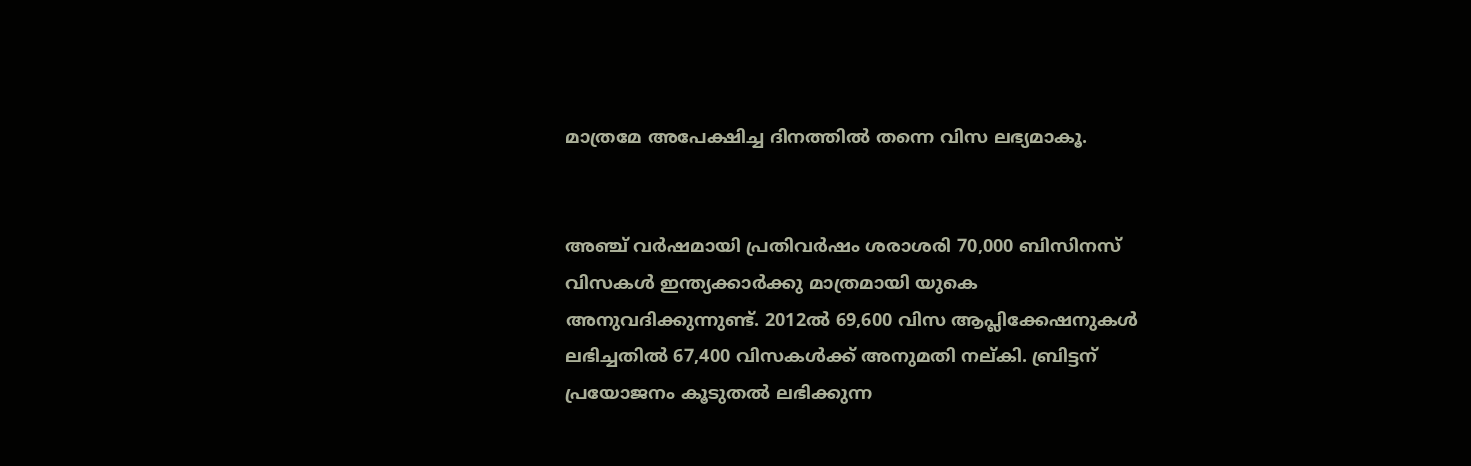മാത്രമേ അപേക്ഷിച്ച ദിനത്തില്‍ തന്നെ വിസ ലഭ്യമാകൂ.


അഞ്ച് വര്‍ഷമായി പ്രതിവര്‍ഷം ശരാശരി 70,000 ബിസിനസ് വിസകള്‍ ഇന്ത്യക്കാര്‍ക്കു മാത്രമായി യുകെ അനുവദിക്കുന്നുണ്ട്. 2012ല്‍ 69,600 വിസ ആപ്ലിക്കേഷനുകള്‍ ലഭിച്ചതില്‍ 67,400 വിസകള്‍ക്ക് അനുമതി നല്കി. ബ്രിട്ടന് പ്രയോജനം കൂടുതല്‍ ലഭിക്കുന്ന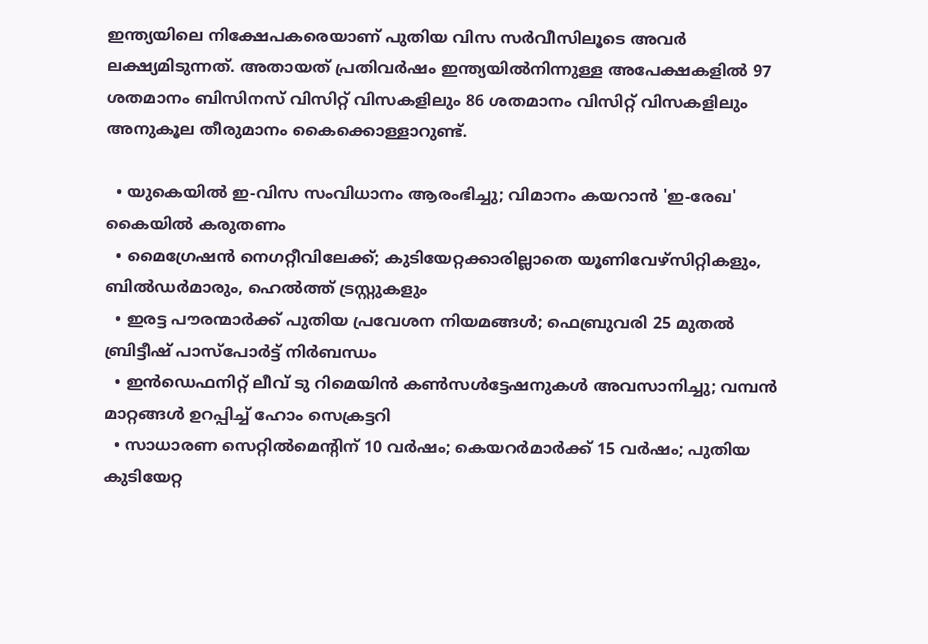ഇന്ത്യയിലെ നിക്ഷേപകരെയാണ് പുതിയ വിസ സര്‍വീസിലൂടെ അവര്‍ ലക്ഷ്യമിടുന്നത്. അതായത് പ്രതിവര്‍ഷം ഇന്ത്യയില്‍നിന്നുള്ള അപേക്ഷകളില്‍ 97 ശതമാനം ബിസിനസ് വിസിറ്റ് വിസകളിലും 86 ശതമാനം വിസിറ്റ് വിസകളിലും അനുകൂല തീരുമാനം കൈക്കൊള്ളാറുണ്ട്.

  • യുകെയില്‍ ഇ-വിസ സംവിധാനം ആരംഭിച്ചു; വിമാനം കയറാന്‍ 'ഇ-രേഖ' കൈയില്‍ കരുതണം
  • മൈഗ്രേഷന്‍ നെഗറ്റീവിലേക്ക്; കുടിയേറ്റക്കാരില്ലാതെ യൂണിവേഴ്‌സിറ്റികളും, ബില്‍ഡര്‍മാരും, ഹെല്‍ത്ത് ട്രസ്റ്റുകളും
  • ഇരട്ട പൗരന്മാര്‍ക്ക് പുതിയ പ്രവേശന നിയമങ്ങള്‍; ഫെബ്രുവരി 25 മുതല്‍ ബ്രിട്ടീഷ് പാസ്‌പോര്‍ട്ട് നിര്‍ബന്ധം
  • ഇന്‍ഡെഫനിറ്റ് ലീവ് ടു റിമെയിന്‍ കണ്‍സള്‍ട്ടേഷനുകള്‍ അവസാനിച്ചു; വമ്പന്‍ മാറ്റങ്ങള്‍ ഉറപ്പിച്ച് ഹോം സെക്രട്ടറി
  • സാധാരണ സെറ്റില്‍മെന്റിന് 10 വര്‍ഷം; കെയറര്‍മാര്‍ക്ക് 15 വര്‍ഷം; പുതിയ കുടിയേറ്റ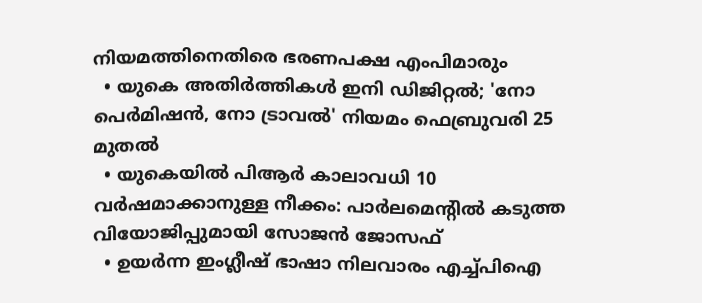നിയമത്തിനെതിരെ ഭരണപക്ഷ എംപിമാരും
  • യുകെ അതിര്‍ത്തികള്‍ ഇനി ഡിജിറ്റല്‍; 'നോ പെര്‍മിഷന്‍, നോ ട്രാവല്‍' നിയമം ഫെബ്രുവരി 25 മുതല്‍
  • യുകെയില്‍ പിആര്‍ കാലാവധി 10 വര്‍ഷമാക്കാനുള്ള നീക്കം: പാര്‍ലമെന്റില്‍ കടുത്ത വിയോജിപ്പുമായി സോജന്‍ ജോസഫ്
  • ഉയര്‍ന്ന ഇംഗ്ലീഷ് ഭാഷാ നിലവാരം എച്ച്പിഐ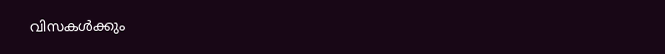വിസകള്‍ക്കും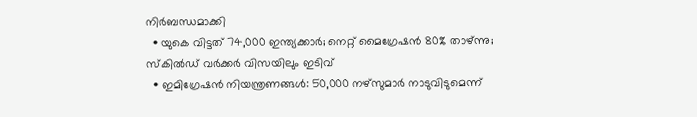നിര്‍ബന്ധമാക്കി
  • യുകെ വിട്ടത് 74,000 ഇന്ത്യക്കാര്‍; നെറ്റ് മൈഗ്രേഷന്‍ 80% താഴ്ന്നു; സ്‌കില്‍ഡ് വര്‍ക്കര്‍ വിസയിലും ഇടിവ്
  • ഇമിഗ്രേഷന്‍ നിയന്ത്രണങ്ങള്‍: 50,000 നഴ്‌സുമാര്‍ നാടുവിടുമെന്ന്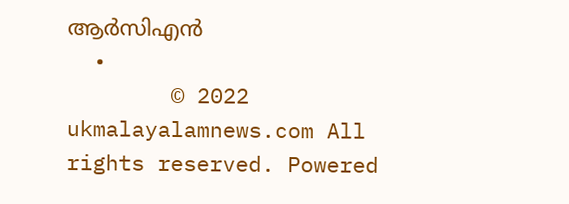ആര്‍സിഎന്‍
  •
        © 2022 ukmalayalamnews.com All rights reserved. Powered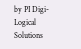by PI Digi-Logical Solutions